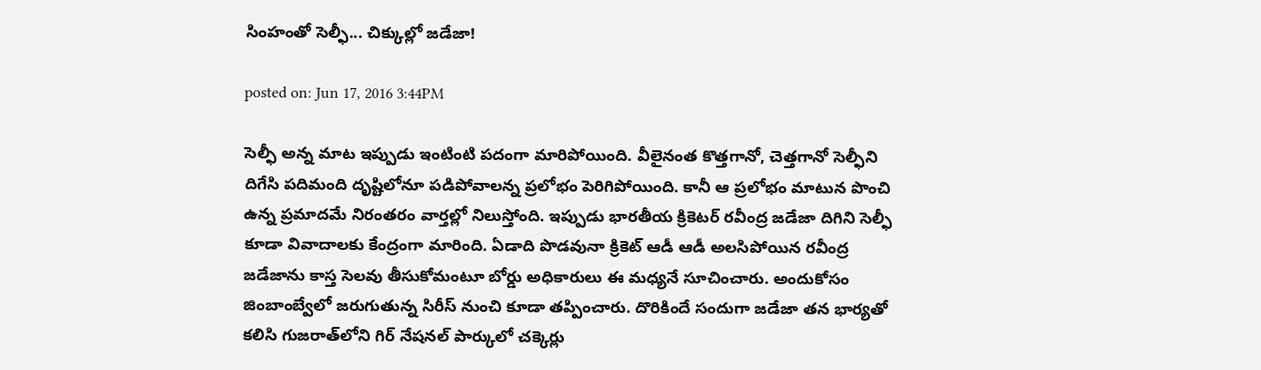సింహంతో సెల్ఫీ... చిక్కుల్లో జడేజా!

posted on: Jun 17, 2016 3:44PM

సెల్ఫీ అన్న మాట ఇప్పుడు ఇంటింటి పదంగా మారిపోయింది. వీలైనంత కొత్తగానో, చెత్తగానో సెల్ఫీని దిగేసి పదిమంది దృష్టిలోనూ పడిపోవాలన్న ప్రలోభం పెరిగిపోయింది. కానీ ఆ ప్రలోభం మాటున పొంచి ఉన్న ప్రమాదమే నిరంతరం వార్తల్లో నిలుస్తోంది. ఇప్పుడు భారతీయ క్రికెటర్‌ రవీంద్ర జడేజా దిగిని సెల్ఫీ కూడా వివాదాలకు కేంద్రంగా మారింది. ఏడాది పొడవునా క్రికెట్‌ ఆడీ ఆడీ అలసిపోయిన రవీంద్ర జడేజాను కాస్త సెలవు తీసుకోమంటూ బోర్డు అధికారులు ఈ మధ్యనే సూచించారు. అందుకోసం జింబాంబ్వేలో జరుగుతున్న సిరీస్‌ నుంచి కూడా తప్పించారు. దొరికిందే సందుగా జడేజా తన భార్యతో కలిసి గుజరాత్‌లోని గిర్‌ నేషనల్‌ పార్కులో చక్కెర్లు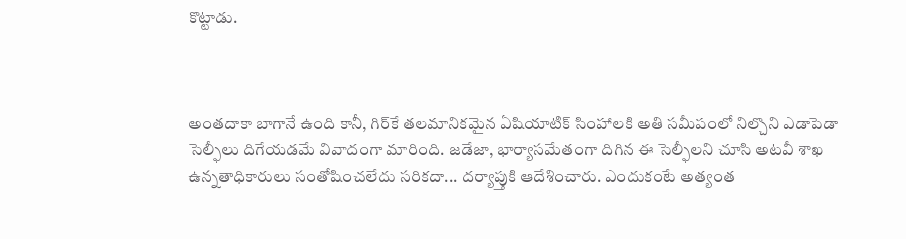కొట్టాడు.



అంతదాకా బాగానే ఉంది కానీ, గిర్‌కే తలమానికమైన ఏషియాటిక్ సింహాలకి అతి సమీపంలో నిల్చొని ఎడాపెడా సెల్ఫీలు దిగేయడమే వివాదంగా మారింది. జడేజా, భార్యాసమేతంగా దిగిన ఈ సెల్ఫీలని చూసి అటవీ శాఖ ఉన్నతాధికారులు సంతోషించలేదు సరికదా... దర్యాప్తుకి ఆదేశించారు. ఎందుకంటే అత్యంత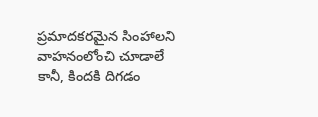ప్రమాదకరమైన సింహాలని వాహనంలోంచి చూడాలే కానీ, కిందకి దిగడం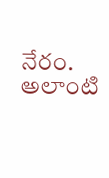నేరం. అలాంటి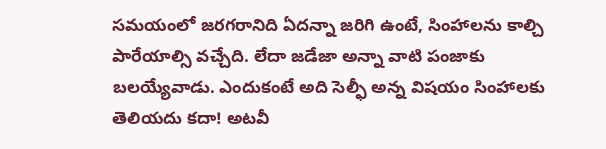సమయంలో జరగరానిది ఏదన్నా జరిగి ఉంటే, సింహాలను కాల్చి పారేయాల్సి వచ్చేది. లేదా జడేజా అన్నా వాటి పంజాకు బలయ్యేవాడు. ఎందుకంటే అది సెల్ఫీ అన్న విషయం సింహాలకు తెలియదు కదా! అటవీ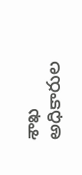శాఖ అధికారుల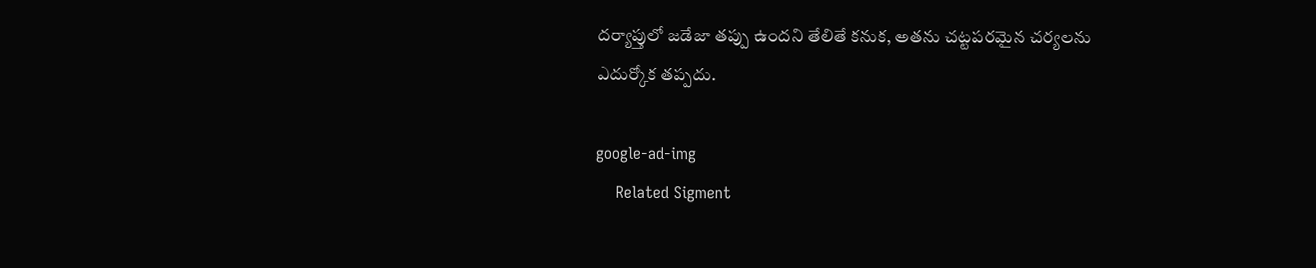దర్యాప్తులో జడేజా తప్పు ఉందని తేలితే కనుక, అతను చట్టపరమైన చర్యలను ఎదుర్కోక తప్పదు.

google-ad-img
    Related Sigment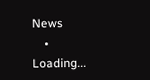News
    • Loading...